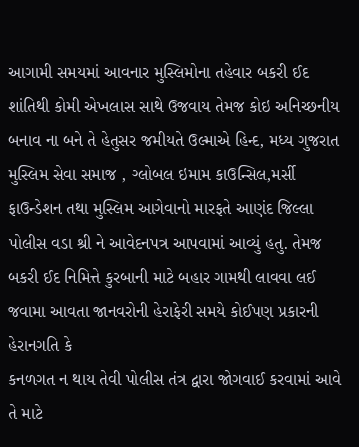આગામી સમયમાં આવનાર મુસ્લિમોના તહેવાર બકરી ઈદ શાંતિથી કોમી એખલાસ સાથે ઉજવાય તેમજ કોઇ અનિચ્છનીય બનાવ ના બને તે હેતુસર જમીયતે ઉલ્માએ હિન્દ, મધ્ય ગુજરાત મુસ્લિમ સેવા સમાજ , ગ્લોબલ ઇમામ કાઉન્સિલ,મર્સી ફાઉન્ડેશન તથા મુસ્લિમ આગેવાનો મારફતે આણંદ જિલ્લા પોલીસ વડા શ્રી ને આવેદનપત્ર આપવામાં આવ્યું હતુ. તેમજ બકરી ઈદ નિમિત્તે કુરબાની માટે બહાર ગામથી લાવવા લઈ જવામા આવતા જાનવરોની હેરાફેરી સમયે કોઈપણ પ્રકારની હેરાનગતિ કે
કનળગત ન થાય તેવી પોલીસ તંત્ર દ્વારા જોગવાઈ કરવામાં આવે તે માટે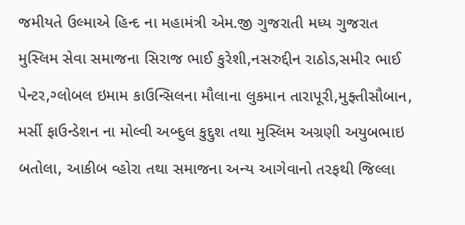જમીયતે ઉલ્માએ હિન્દ ના મહામંત્રી એમ.જી ગુજરાતી મધ્ય ગુજરાત મુસ્લિમ સેવા સમાજના સિરાજ ભાઈ કુરેશી,નસરુદ્દીન રાઠોડ,સમીર ભાઈ પેન્ટર,ગ્લોબલ ઇમામ કાઉન્સિલના મૌલાના લુકમાન તારાપૂરી,મુફ્તીસૌબાન, મર્સી ફાઉન્ડેશન ના મોલ્વી અબ્દુલ કુદ્દુશ તથા મુસ્લિમ અગ્રણી અયુબભાઇ બતોલા, આકીબ વ્હોરા તથા સમાજના અન્ય આગેવાનો તરફથી જિલ્લા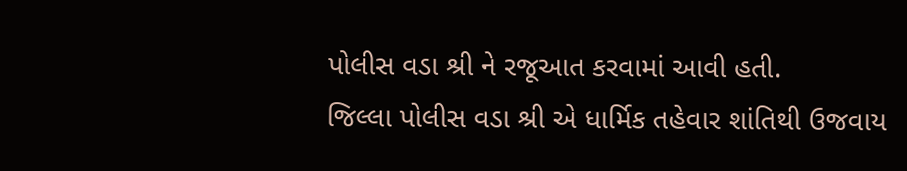પોલીસ વડા શ્રી ને રજૂઆત કરવામાં આવી હતી.
જિલ્લા પોલીસ વડા શ્રી એ ધાર્મિક તહેવાર શાંતિથી ઉજવાય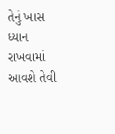તેનું ખાસ ધ્યાન રાખવામાં આવશે તેવી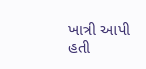ખાત્રી આપી હતી